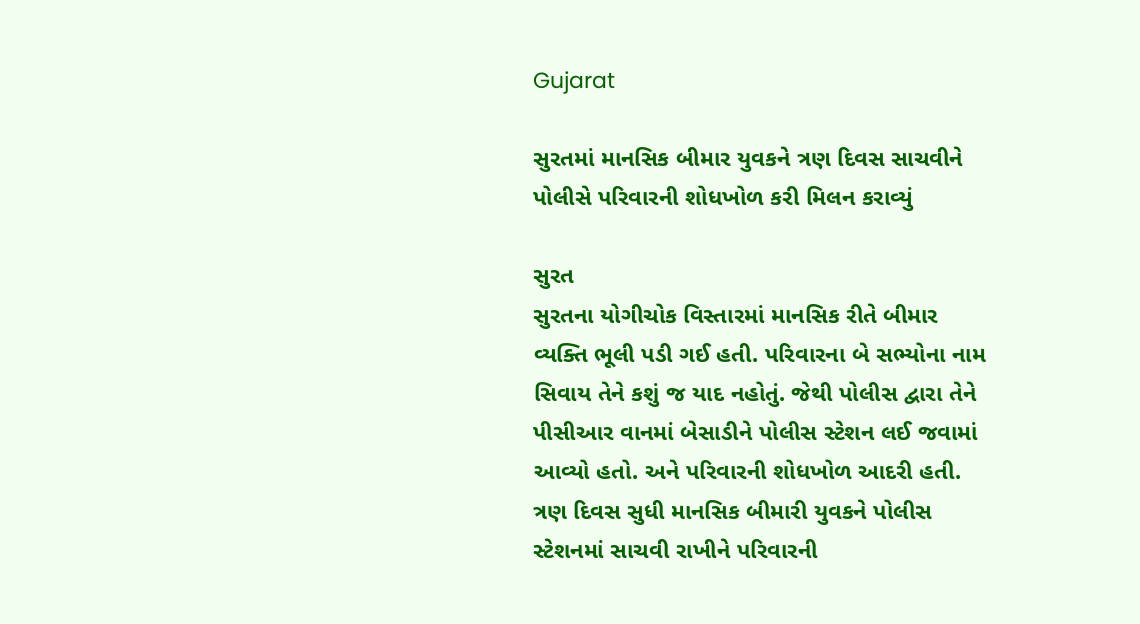Gujarat

સુરતમાં માનસિક બીમાર યુવકને ત્રણ દિવસ સાચવીને પોલીસે પરિવારની શોધખોળ કરી મિલન કરાવ્યું

સુરત
સુરતના યોગીચોક વિસ્તારમાં માનસિક રીતે બીમાર વ્યક્તિ ભૂલી પડી ગઈ હતી. પરિવારના બે સભ્યોના નામ સિવાય તેને કશું જ યાદ નહોતું. જેથી પોલીસ દ્વારા તેને પીસીઆર વાનમાં બેસાડીને પોલીસ સ્ટેશન લઈ જવામાં આવ્યો હતો. અને પરિવારની શોધખોળ આદરી હતી. ત્રણ દિવસ સુધી માનસિક બીમારી યુવકને પોલીસ સ્ટેશનમાં સાચવી રાખીને પરિવારની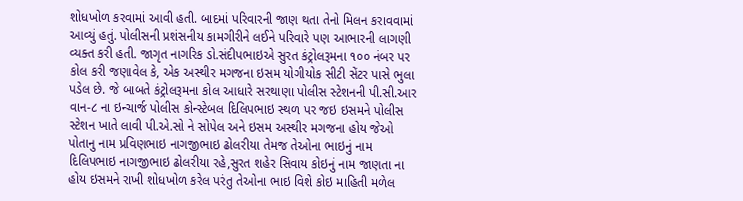શોધખોળ કરવામાં આવી હતી. બાદમાં પરિવારની જાણ થતા તેનો મિલન કરાવવામાં આવ્યું હતું. પોલીસની પ્રશંસનીય કામગીરીને લઈને પરિવારે પણ આભારની લાગણી વ્યક્ત કરી હતી. જાગૃત નાગરિક ડો.સંદીપભાઇએ સુરત કંટ્રોલરૂમના ૧૦૦ નંબર પર કોલ કરી જણાવેલ કે, એક અસ્થીર મગજના ઇસમ યોગીયોક સીટી સેંટર પાસે ભુલા પડેલ છે. જે બાબતે કંટ્રોલરૂમના કોલ આધારે સરથાણા પોલીસ સ્ટેશનની પી.સી.આર વાન-૮ ના ઇન્ચાર્જ પોલીસ કોન્સ્ટેબલ દિલિપભાઇ સ્થળ પર જઇ ઇસમને પોલીસ સ્ટેશન ખાતે લાવી પી.એ.સો ને સોપેલ અને ઇસમ અસ્થીર મગજના હોય જેઓ પોતાનુ નામ પ્રવિણભાઇ નાગજીભાઇ ઢોલરીયા તેમજ તેઓના ભાઇનું નામ દિલિપભાઇ નાગજીભાઇ ઢોલરીયા રહે,સુરત શહેર સિવાય કોઇનું નામ જાણતા ના હોય ઇસમને રાખી શોધખોળ કરેલ પરંતુ તેઓના ભાઇ વિશે કોઇ માહિતી મળેલ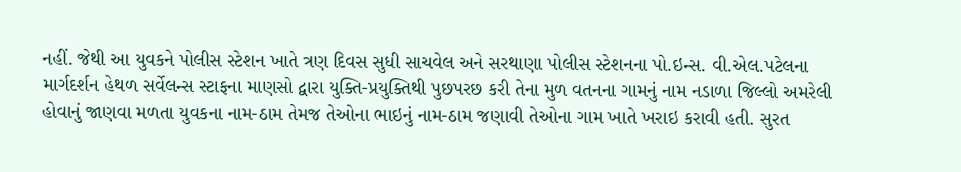નહીં. જેથી આ યુવકને પોલીસ સ્ટેશન ખાતે ત્રણ દિવસ સુધી સાચવેલ અને સરથાણા પોલીસ સ્ટેશનના પો.ઇન્સ. વી.એલ.પટેલના માર્ગદર્શન હેથળ સર્વેલન્સ સ્ટાફના માણસો દ્વારા યુક્તિ-પ્રયુક્તિથી પુછપરછ કરી તેના મુળ વતનના ગામનું નામ નડાળા જિલ્લો અમરેલી હોવાનું જાણવા મળતા યુવકના નામ-ઠામ તેમજ તેઓના ભાઇનું નામ-ઠામ જણાવી તેઓના ગામ ખાતે ખરાઇ કરાવી હતી. સુરત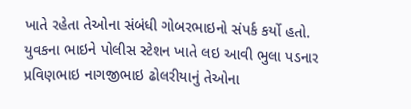ખાતે રહેતા તેઓના સંબંધી ગોબરભાઇનો સંપર્ક કર્યો હતો. યુવકના ભાઇને પોલીસ સ્ટેશન ખાતે લઇ આવી ભુલા પડનાર પ્રવિણભાઇ નાગજીભાઇ ઢોલરીયાનું તેઓના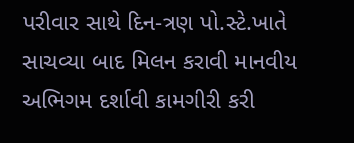પરીવાર સાથે દિન-ત્રણ પો.સ્ટે.ખાતે સાચવ્યા બાદ મિલન કરાવી માનવીય અભિગમ દર્શાવી કામગીરી કરી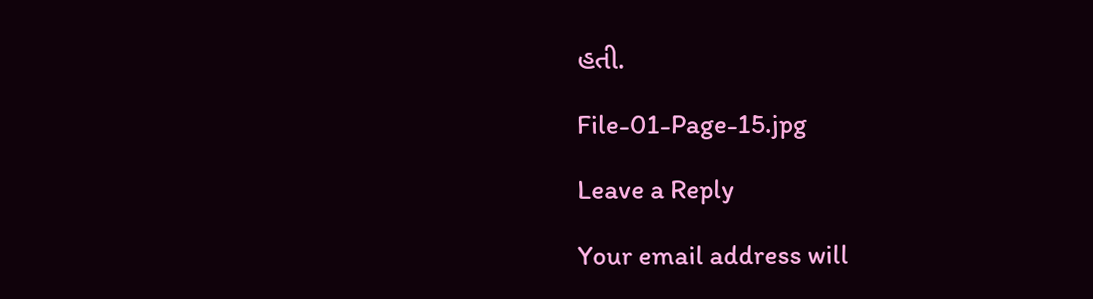હતી.

File-01-Page-15.jpg

Leave a Reply

Your email address will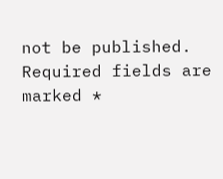not be published. Required fields are marked *